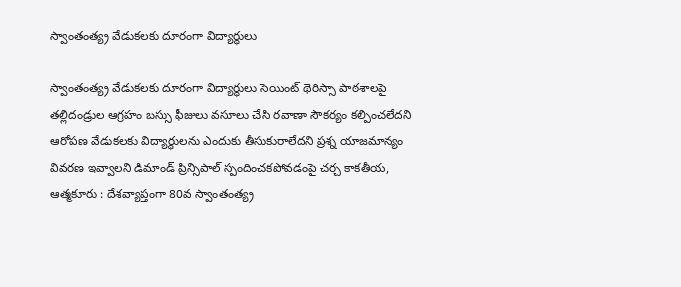స్వాంతంత్య్ర వేడుకలకు దూరంగా విద్యార్థులు

స్వాంతంత్య్ర వేడుకలకు దూరంగా విద్యార్థులు సెయింట్‌ థెరిస్సా పాఠశాలపై తల్లిదండ్రుల ఆగ్రహం బస్సు ఫీజులు వసూలు చేసి రవాణా సౌకర్యం కల్పించలేదని ఆరోపణ వేడుకలకు విద్యార్థులను ఎందుకు తీసుకురాలేదని ప్రశ్న యాజమాన్యం వివరణ ఇవ్వాలని డిమాండ్‌ ప్రిన్సిపాల్‌ స్పందించకపోవడంపై చర్చ కాకతీయ, ఆత్మకూరు : దేశవ్యాప్తంగా 80వ స్వాంతంత్య్ర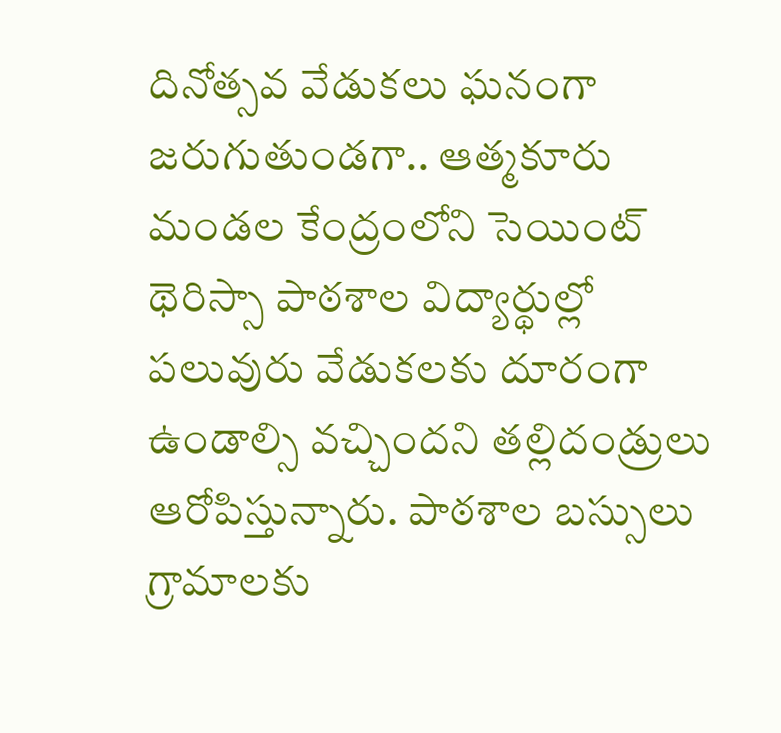దినోత్సవ వేడుకలు ఘనంగా జరుగుతుండగా.. ఆత్మకూరు మండల కేంద్రంలోని సెయింట్‌ థెరిస్సా పాఠశాల విద్యార్థుల్లో పలువురు వేడుకలకు దూరంగా ఉండాల్సి వచ్చిందని తల్లిదండ్రులు ఆరోపిస్తున్నారు. పాఠశాల బస్సులు గ్రామాలకు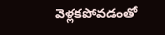వెళ్లకపోవడంతో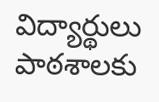విద్యార్థులు పాఠశాలకు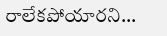రాలేకపోయారని...